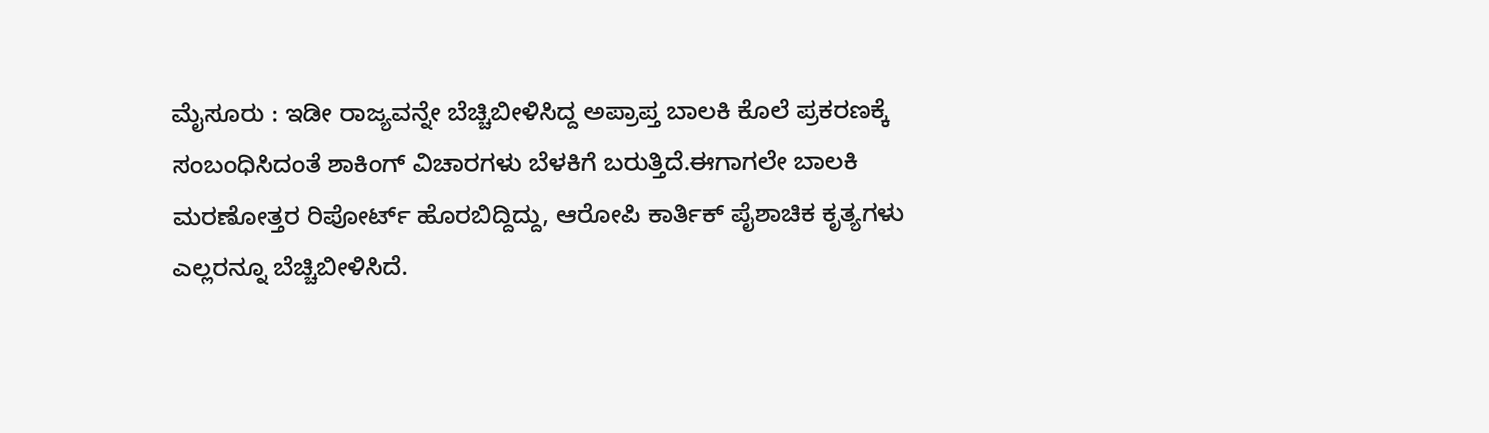ಮೈಸೂರು : ಇಡೀ ರಾಜ್ಯವನ್ನೇ ಬೆಚ್ಚಿಬೀಳಿಸಿದ್ದ ಅಪ್ರಾಪ್ತ ಬಾಲಕಿ ಕೊಲೆ ಪ್ರಕರಣಕ್ಕೆ ಸಂಬಂಧಿಸಿದಂತೆ ಶಾಕಿಂಗ್ ವಿಚಾರಗಳು ಬೆಳಕಿಗೆ ಬರುತ್ತಿದೆ.ಈಗಾಗಲೇ ಬಾಲಕಿ ಮರಣೋತ್ತರ ರಿಪೋರ್ಟ್ ಹೊರಬಿದ್ದಿದ್ದು, ಆರೋಪಿ ಕಾರ್ತಿಕ್ ಪೈಶಾಚಿಕ ಕೃತ್ಯಗಳು ಎಲ್ಲರನ್ನೂ ಬೆಚ್ಚಿಬೀಳಿಸಿದೆ.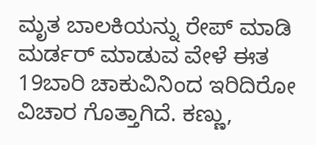ಮೃತ ಬಾಲಕಿಯನ್ನು ರೇಪ್ ಮಾಡಿ ಮರ್ಡರ್ ಮಾಡುವ ವೇಳೆ ಈತ 19ಬಾರಿ ಚಾಕುವಿನಿಂದ ಇರಿದಿರೋ ವಿಚಾರ ಗೊತ್ತಾಗಿದೆ. ಕಣ್ಣು,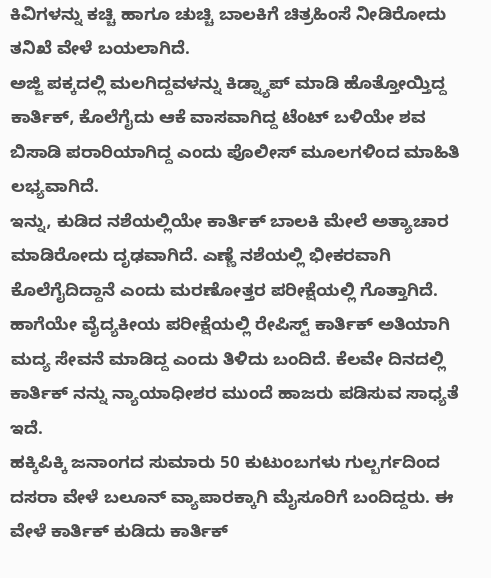ಕಿವಿಗಳನ್ನು ಕಚ್ಚಿ ಹಾಗೂ ಚುಚ್ಚಿ ಬಾಲಕಿಗೆ ಚಿತ್ರಹಿಂಸೆ ನೀಡಿರೋದು ತನಿಖೆ ವೇಳೆ ಬಯಲಾಗಿದೆ.
ಅಜ್ಜಿ ಪಕ್ಕದಲ್ಲಿ ಮಲಗಿದ್ದವಳನ್ನು ಕಿಡ್ನ್ಯಾಪ್ ಮಾಡಿ ಹೊತ್ತೋಯ್ತಿದ್ದ ಕಾರ್ತಿಕ್, ಕೊಲೆಗೈದು ಆಕೆ ವಾಸವಾಗಿದ್ದ ಟೆಂಟ್ ಬಳಿಯೇ ಶವ ಬಿಸಾಡಿ ಪರಾರಿಯಾಗಿದ್ದ ಎಂದು ಪೊಲೀಸ್ ಮೂಲಗಳಿಂದ ಮಾಹಿತಿ ಲಭ್ಯವಾಗಿದೆ.
ಇನ್ನು, ಕುಡಿದ ನಶೆಯಲ್ಲಿಯೇ ಕಾರ್ತಿಕ್ ಬಾಲಕಿ ಮೇಲೆ ಅತ್ಯಾಚಾರ ಮಾಡಿರೋದು ದೃಢವಾಗಿದೆ. ಎಣ್ಣೆ ನಶೆಯಲ್ಲಿ ಭೀಕರವಾಗಿ ಕೊಲೆಗೈದಿದ್ದಾನೆ ಎಂದು ಮರಣೋತ್ತರ ಪರೀಕ್ಷೆಯಲ್ಲಿ ಗೊತ್ತಾಗಿದೆ. ಹಾಗೆಯೇ ವೈದ್ಯಕೀಯ ಪರೀಕ್ಷೆಯಲ್ಲಿ ರೇಪಿಸ್ಟ್ ಕಾರ್ತಿಕ್ ಅತಿಯಾಗಿ ಮದ್ಯ ಸೇವನೆ ಮಾಡಿದ್ದ ಎಂದು ತಿಳಿದು ಬಂದಿದೆ. ಕೆಲವೇ ದಿನದಲ್ಲಿ ಕಾರ್ತಿಕ್ ನನ್ನು ನ್ಯಾಯಾಧೀಶರ ಮುಂದೆ ಹಾಜರು ಪಡಿಸುವ ಸಾಧ್ಯತೆ ಇದೆ.
ಹಕ್ಕಿಪಿಕ್ಕಿ ಜನಾಂಗದ ಸುಮಾರು 50 ಕುಟುಂಬಗಳು ಗುಲ್ಬರ್ಗದಿಂದ ದಸರಾ ವೇಳೆ ಬಲೂನ್ ವ್ಯಾಪಾರಕ್ಕಾಗಿ ಮೈಸೂರಿಗೆ ಬಂದಿದ್ದರು. ಈ ವೇಳೆ ಕಾರ್ತಿಕ್ ಕುಡಿದು ಕಾರ್ತಿಕ್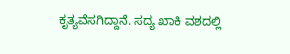ಕೃತ್ಯವೆಸಗಿದ್ದಾನೆ. ಸದ್ಯ ಖಾಕಿ ವಶದಲ್ಲಿ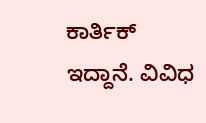ಕಾರ್ತಿಕ್ ಇದ್ದಾನೆ. ವಿವಿಧ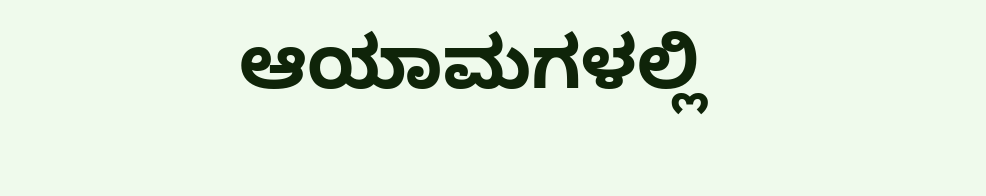ಆಯಾಮಗಳಲ್ಲಿ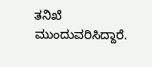ತನಿಖೆ ಮುಂದುವರಿಸಿದ್ದಾರೆ.